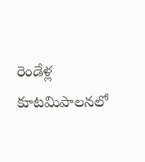రెండేళ్ల కూటమిపాలనలో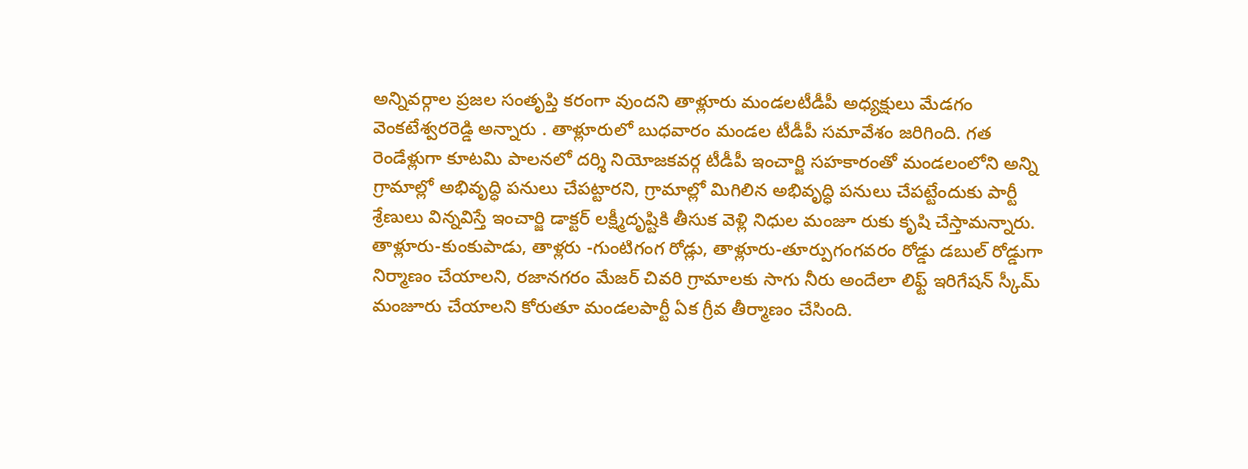అన్నివర్గాల ప్రజల సంతృప్తి కరంగా వుందని తాళ్లూరు మండలటీడీపీ అధ్యక్షులు మేడగం వెంకటేశ్వరరెడ్డి అన్నారు . తాళ్లూరులో బుధవారం మండల టీడీపీ సమావేశం జరిగింది. గత రెండేళ్లుగా కూటమి పాలనలో దర్శి నియోజకవర్గ టీడీపీ ఇంచార్జి సహకారంతో మండలంలోని అన్ని గ్రామాల్లో అభివృద్ధి పనులు చేపట్టారని, గ్రామాల్లో మిగిలిన అభివృద్ధి పనులు చేపట్టేందుకు పార్టీ శ్రేణులు విన్నవిస్తే ఇంచార్జి డాక్టర్ లక్ష్మీదృష్టికి తీసుక వెళ్లి నిధుల మంజూ రుకు కృషి చేస్తామన్నారు.
తాళ్లూరు-కుంకుపాడు, తాళ్లరు -గుంటిగంగ రోడ్లు, తాళ్లూరు-తూర్పుగంగవరం రోడ్డు డబుల్ రోడ్డుగా నిర్మాణం చేయాలని, రజానగరం మేజర్ చివరి గ్రామాలకు సాగు నీరు అందేలా లిఫ్ట్ ఇరిగేషన్ స్కీమ్ మంజూరు చేయాలని కోరుతూ మండలపార్టీ ఏక గ్రీవ తీర్మాణం చేసింది.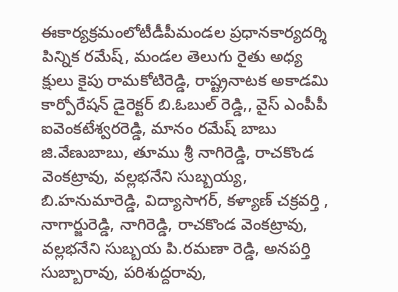ఈకార్యక్రమంలోటీడీపీమండల ప్రధానకార్యదర్శి పిన్నిక రమేష్, మండల తెలుగు రైతు అధ్య క్షులు కైపు రామకోటిరెడ్డి, రాష్ట్రనాటక అకాడమి కార్పోరేషన్ డైరెక్టర్ బి.ఓబుల్ రెడ్డి,, వైస్ ఎంపీపీ ఐవెంకటేశ్వరరెడ్డి, మానం రమేష్ బాబు
జి.వేణుబాబు, తూము శ్రీ నాగిరెడ్డి, రాచకొండ వెంకట్రావు, వల్లభనేని సుబ్బయ్య, బి.హనుమారెడ్డి, విద్యాసాగర్, కళ్యాణ్ చక్రవర్తి , నాగార్జురెడ్డి, నాగిరెడ్డి, రాచకొండ వెంకట్రావు, వల్లభనేని సుబ్బయ పి.రమణా రెడ్డి, అనపర్తి సుబ్బారావు, పరిశుద్దరావు,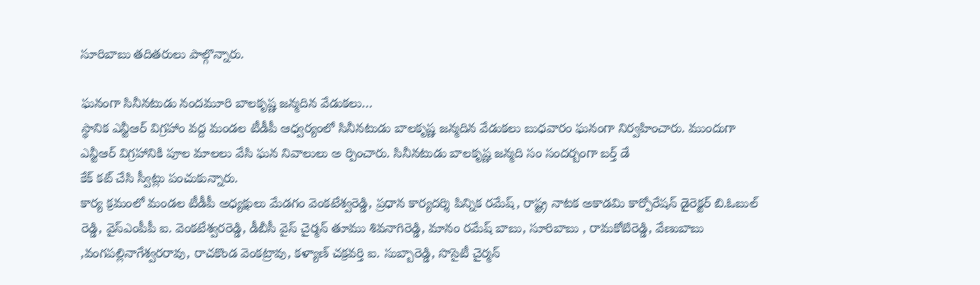సూరిబాబు తదితరులు పాల్గొన్నారు.

ఘనంగా సినీనటుడు నందమూరి బాలకృష్ణ జన్మదిన వేడుకలు…
స్థానిక ఎన్టీఆర్ విగ్రహాం వద్ద మండల టీడీపీ ఆధ్వర్యంలో సినీనటుడు బాలకృష్ణ జన్మదిన వేడుకలు బుధవారం ఘనంగా నిర్వహించారు. ముందుగా ఎన్టీఆర్ విగ్రహానికి పూల మాలలు వేసి ఘన నివాలులు అ ర్పించారు. సినీనటుడు బాలకృష్ణ జన్మది సం సందర్బంగా బర్త్ డే
కేక్ కట్ చేసి స్వీట్లు పంచుకున్నారు.
కార్య క్రమంలో మండల టీడీపీ అధ్యక్షులు మేడగం వెంకటేశ్వరెడ్డి, ప్రధాన కార్యదర్శి పిన్నిక రమేష్, రాష్ట్ర నాటక అకాడమి కార్పోరేషన్ డైరెక్టర్ బి.ఓబుల్ రెడ్డి, వైస్ఎంపీపీ ఐ. వెంకటేశ్వరరెడ్డి, డీబీసీ వైస్ చైర్మన్ తూము శివనాగిరెడ్డి, మానం రమేష్ బాబు, సూరిబాబు , రామకోటిరెడ్డి, వేణుబాబు ,వంగపల్లినాగేశ్వరరావు, రాచకొండ వెంకట్రావు, కళ్యాణ్ చక్రవర్తి ఐ. సుబ్బారెడ్డి, సొసైటీ చైర్మన్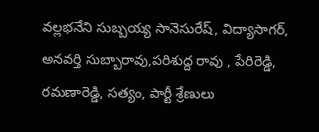వల్లభనేని సుబ్బయ్య సానెసురేష్, విద్యాసాగర్, అనవర్తి సుబ్బారావు,పరిశుద్ద రావు , పేరిరెడ్డి, రమణారెడ్డి, సత్యం, పార్టీ శ్రేణులు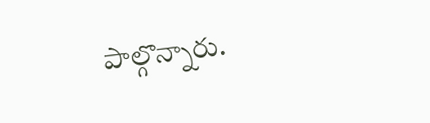పాల్గొన్నారు.